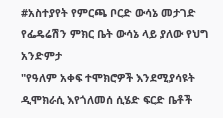#አስተያየት የምርጫ ቦርድ ውሳኔ መታገድ የፌዴሬሽን ምክር ቤት ውሳኔ ላይ ያለው የህግ አንድምታ
"የዓለም አቀፍ ተሞክሮዎች እንደሚያሳዩት ዲሞክራሲ እየጎለመሰ ሲሄድ ፍርድ ቤቶች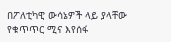በፖለቲካዊ ውሳኔዎች ላይ ያላቸው የቁጥጥር ሚና እየሰፋ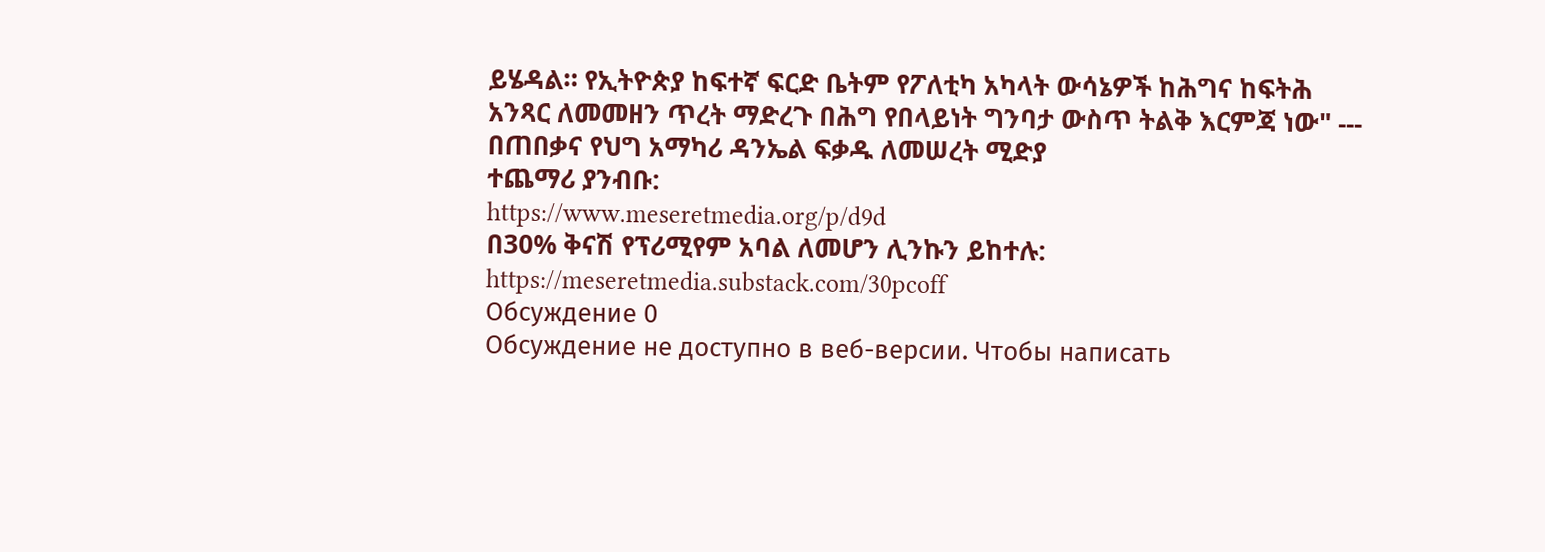ይሄዳል። የኢትዮጵያ ከፍተኛ ፍርድ ቤትም የፖለቲካ አካላት ውሳኔዎች ከሕግና ከፍትሕ አንጻር ለመመዘን ጥረት ማድረጉ በሕግ የበላይነት ግንባታ ውስጥ ትልቅ እርምጃ ነው" --- በጠበቃና የህግ አማካሪ ዳንኤል ፍቃዱ ለመሠረት ሚድያ
ተጨማሪ ያንብቡ:
https://www.meseretmedia.org/p/d9d
በ30% ቅናሽ የፕሪሚየም አባል ለመሆን ሊንኩን ይከተሉ:
https://meseretmedia.substack.com/30pcoff
Обсуждение 0
Обсуждение не доступно в веб-версии. Чтобы написать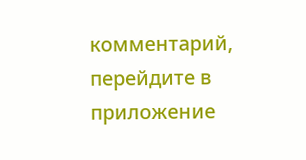комментарий, перейдите в приложение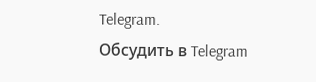Telegram.
Обсудить в Telegram